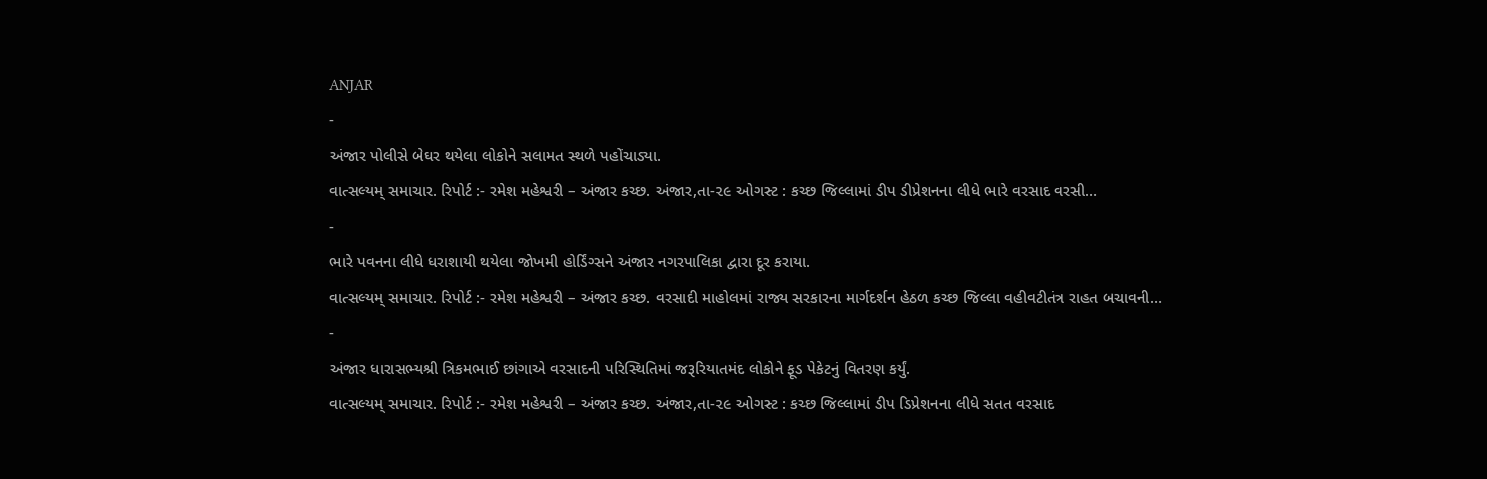ANJAR
-
અંજાર પોલીસે બેઘર થયેલા લોકોને સલામત સ્થળે પહોંચાડ્યા.
વાત્સલ્યમ્ સમાચાર. રિપોર્ટ :- રમેશ મહેશ્વરી – અંજાર કચ્છ. અંજાર,તા-૨૯ ઓગસ્ટ : કચ્છ જિલ્લામાં ડીપ ડીપ્રેશનના લીધે ભારે વરસાદ વરસી…
-
ભારે પવનના લીધે ધરાશાયી થયેલા જોખમી હોર્ડિંગ્સને અંજાર નગરપાલિકા દ્વારા દૂર કરાયા.
વાત્સલ્યમ્ સમાચાર. રિપોર્ટ :- રમેશ મહેશ્વરી – અંજાર કચ્છ. વરસાદી માહોલમાં રાજ્ય સરકારના માર્ગદર્શન હેઠળ કચ્છ જિલ્લા વહીવટીતંત્ર રાહત બચાવની…
-
અંજાર ધારાસભ્યશ્રી ત્રિકમભાઈ છાંગાએ વરસાદની પરિસ્થિતિમાં જરૂરિયાતમંદ લોકોને ફૂડ પેકેટનું વિતરણ કર્યું.
વાત્સલ્યમ્ સમાચાર. રિપોર્ટ :- રમેશ મહેશ્વરી – અંજાર કચ્છ. અંજાર,તા-૨૯ ઓગસ્ટ : કચ્છ જિલ્લામાં ડીપ ડિપ્રેશનના લીધે સતત વરસાદ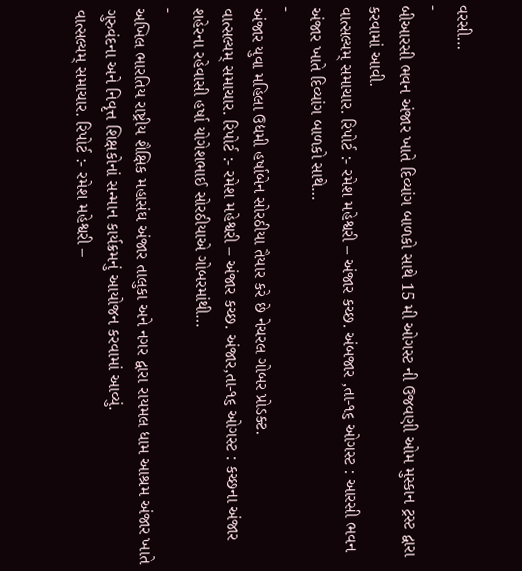વરસી…
-
બીઆરસી ભવન અંજાર ખાતે દિવ્યાંગ બાળકો સાથે 15 મી ઓગસ્ટ ની ઉજવણી ઓમ મુસ્કાન ટ્રસ્ટ દ્વારા કરવામાં આવી.
વાત્સલ્યમ્ સમાચાર. રિપોર્ટ :- રમેશ મહેશ્વરી – અંજાર કચ્છ. અંબજાર ,તા-૧૬ ઓગસ્ટ : આરસી ભવન અંજાર ખાતે દિવ્યાંગ બાળકો સાથે…
-
અંજાર યુવા મહિલા ઉદ્યમી હર્ષાબેન સોરઠીયા તૈયાર કરે છે નેચરલ ગોબર પ્રોડક્ટ.
વાત્સલ્યમ્ સમાચાર. રિપોર્ટ :- રમેશ મહેશ્વરી – અંજાર કચ્છ. અંજાર,તા-૧૬ ઓગસ્ટ : કચ્છના અંજાર શહેરના રહેવાસી હર્ષા યોગેશભાઈ સોરઠીયાએ ગોબરમાંથી…
-
અખિલ ભારતિય રાષ્ટ્રીય શૈક્ષિક મહાસંઘ અંજાર તાલુકા અને નગર દ્વારા રાયમલ ધામ આશ્રમ અંજાર ખાતે ગુરુવંદના અને નિવૃત્ત શિક્ષકોનાં સન્માન કાર્યક્રમનું આયોજન કરવામાં આવ્યું.
વાત્સલ્યમ્ સમાચાર. રિપોર્ટ :- રમેશ મહેશ્વરી –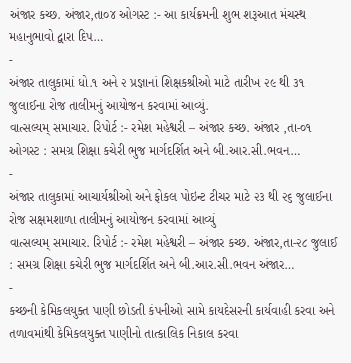અંજાર કચ્છ. અંજાર,તા૦૪ ઓગસ્ટ :- આ કાર્યક્રમની શુભ શરૂઆત મંચસ્થ મહાનુભાવો દ્વારા દિપ…
-
અંજાર તાલુકામાં ધો.૧ અને ૨ પ્રજ્ઞાનાં શિક્ષકશ્રીઓ માટે તારીખ ૨૯ થી ૩૧ જુલાઈના રોજ તાલીમનું આયોજન કરવામાં આવ્યું.
વાત્સલ્યમ્ સમાચાર. રિપોર્ટ :- રમેશ મહેશ્વરી – અંજાર કચ્છ. અંજાર ,તા-૦૧ ઓગસ્ટ : સમગ્ર શિક્ષા કચેરી ભુજ માર્ગદર્શિત અને બી.આર.સી.ભવન…
-
અંજાર તાલુકામાં આચાર્યશ્રીઓ અને ફોકલ પોઇન્ટ ટીચર માટે ૨૩ થી ૨૬ જુલાઈના રોજ સક્ષમશાળા તાલીમનું આયોજન કરવામાં આવ્યું
વાત્સલ્યમ્ સમાચાર. રિપોર્ટ :- રમેશ મહેશ્વરી – અંજાર કચ્છ. અંજાર,તા-૨૮ જુલાઈ : સમગ્ર શિક્ષા કચેરી ભુજ માર્ગદર્શિત અને બી.આર.સી.ભવન અંજાર…
-
કચ્છની કેમિકલયુક્ત પાણી છોડતી કંપનીઓ સામે કાયદેસરની કાર્યવાહી કરવા અને તળાવમાંથી કેમિકલયુક્ત પાણીનો તાત્કાલિક નિકાલ કરવા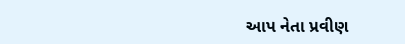આપ નેતા પ્રવીણ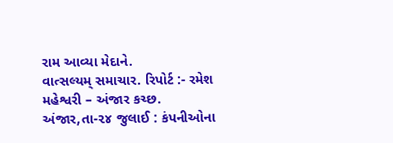રામ આવ્યા મેદાને.
વાત્સલ્યમ્ સમાચાર. રિપોર્ટ :- રમેશ મહેશ્વરી – અંજાર કચ્છ. અંજાર,તા-૨૪ જુલાઈ : કંપનીઓના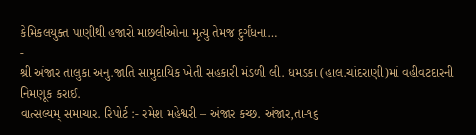કેમિકલયુક્ત પાણીથી હજારો માછલીઓના મૃત્યુ તેમજ દુર્ગંધના…
-
શ્રી અંજાર તાલુકા અનુ.જાતિ સામુદાયિક ખેતી સહકારી મંડળી લી. ધમડકા (હાલ.ચાંદરાણી)માં વહીવટદારની નિમણૂક કરાઈ.
વાત્સલ્યમ્ સમાચાર. રિપોર્ટ :- રમેશ મહેશ્વરી – અંજાર કચ્છ. અંજાર,તા-૧૬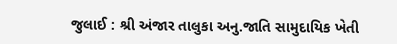જુલાઈ : શ્રી અંજાર તાલુકા અનુ.જાતિ સામુદાયિક ખેતી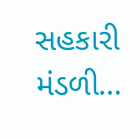સહકારી મંડળી…